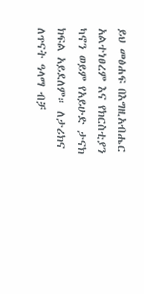ይህ መፅሐፍ በእግዚአብሔር አልተነፀረም እና የክርስቲያን ካኖን ወይም የአይሁድ ታናክ ክፍል አይደለም። ለታሪክና ለጥናት ዓላማ ብቻ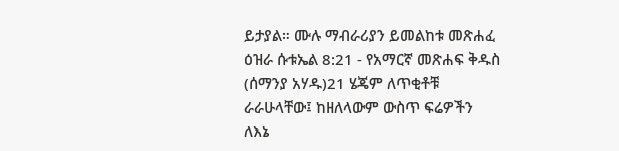ይታያል። ሙሉ ማብራሪያን ይመልከቱ መጽሐፈ ዕዝራ ሱቱኤል 8:21 - የአማርኛ መጽሐፍ ቅዱስ (ሰማንያ አሃዱ)21 ሄጄም ለጥቂቶቹ ራራሁላቸው፤ ከዘለላውም ውስጥ ፍሬዎችን ለእኔ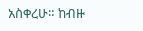አስቀረሁ። ከብዙ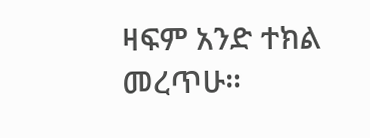ዛፍም አንድ ተክል መረጥሁ።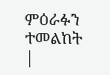ምዕራፉን ተመልከት |